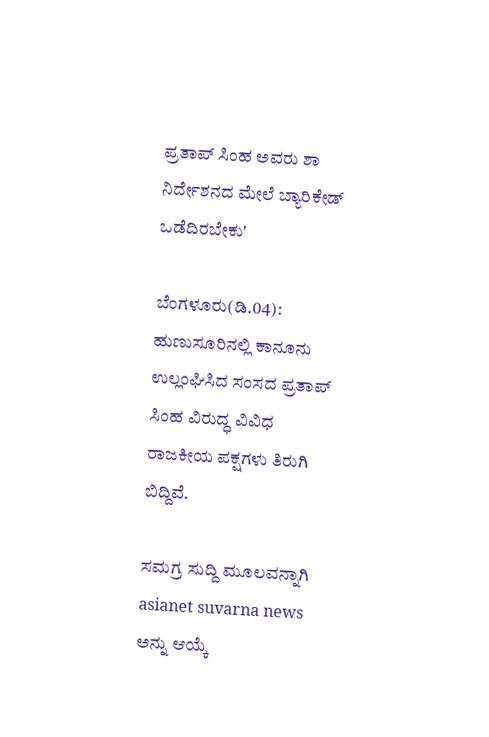ಪ್ರತಾಪ್ ಸಿಂಹ ಅವರು ಶಾ ನಿರ್ದೇಶನದ ಮೇಲೆ ಬ್ಯಾರಿಕೇಡ್ ಒಡೆದಿರಬೇಕು'

ಬೆಂಗಳೂರು(ಡಿ.04): ಹುಣುಸೂರಿನಲ್ಲಿ ಕಾನೂನು ಉಲ್ಲಂಘಿಸಿದ ಸಂಸದ ಪ್ರತಾಪ್ ಸಿಂಹ ವಿರುದ್ಧ ವಿವಿಧ ರಾಜಕೀಯ ಪಕ್ಷಗಳು ತಿರುಗಿ ಬಿದ್ದಿವೆ.

ಸಮಗ್ರ ಸುದ್ದಿ ಮೂಲವನ್ನಾಗಿ asianet suvarna news ಅನ್ನು ಆಯ್ಕೆ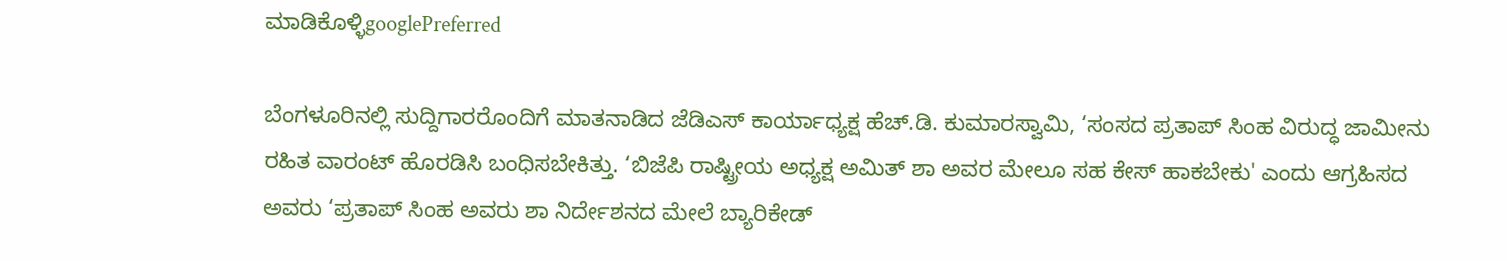ಮಾಡಿಕೊಳ್ಳಿgooglePreferred

ಬೆಂಗಳೂರಿನಲ್ಲಿ ಸುದ್ದಿಗಾರರೊಂದಿಗೆ ಮಾತನಾಡಿದ ಜೆಡಿಎಸ್ ಕಾರ್ಯಾಧ್ಯಕ್ಷ ಹೆಚ್.ಡಿ. ಕುಮಾರಸ್ವಾಮಿ, ‘ಸಂಸದ ಪ್ರತಾಪ್ ಸಿಂಹ ವಿರುದ್ಧ ಜಾಮೀನು ರಹಿತ ವಾರಂಟ್ ಹೊರಡಿಸಿ ಬಂಧಿಸಬೇಕಿತ್ತು. ‘ಬಿಜೆಪಿ ರಾಷ್ಟ್ರೀಯ ಅಧ್ಯಕ್ಷ ಅಮಿತ್ ಶಾ ಅವರ ಮೇಲೂ ಸಹ ಕೇಸ್ ಹಾಕಬೇಕು' ಎಂದು ಆಗ್ರಹಿಸದ ಅವರು ‘ಪ್ರತಾಪ್ ಸಿಂಹ ಅವರು ಶಾ ನಿರ್ದೇಶನದ ಮೇಲೆ ಬ್ಯಾರಿಕೇಡ್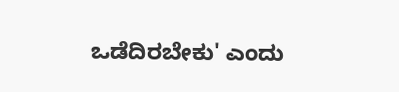ಒಡೆದಿರಬೇಕು' ಎಂದು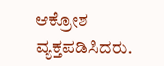ಆಕ್ರೋಶ ವ್ಯಕ್ತಪಡಿಸಿದರು.